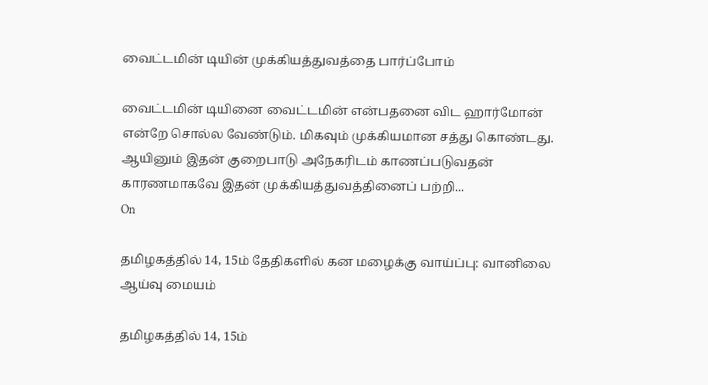வைட்டமின் டியின் முக்கியத்துவத்தை பார்ப்போம்

வைட்டமின் டியினை வைட்டமின் என்பதனை விட ஹார்மோன் என்றே சொல்ல வேண்டும். மிகவும் முக்கியமான சத்து கொண்டது. ஆயினும் இதன் குறைபாடு அநேகரிடம் காணப்படுவதன் காரணமாகவே இதன் முக்கியத்துவத்தினைப் பற்றி...
On

தமிழகத்தில் 14, 15ம் தேதிகளில் கன மழைக்கு வாய்ப்பு: வானிலை ஆய்வு மையம்

தமிழகத்தில் 14, 15ம்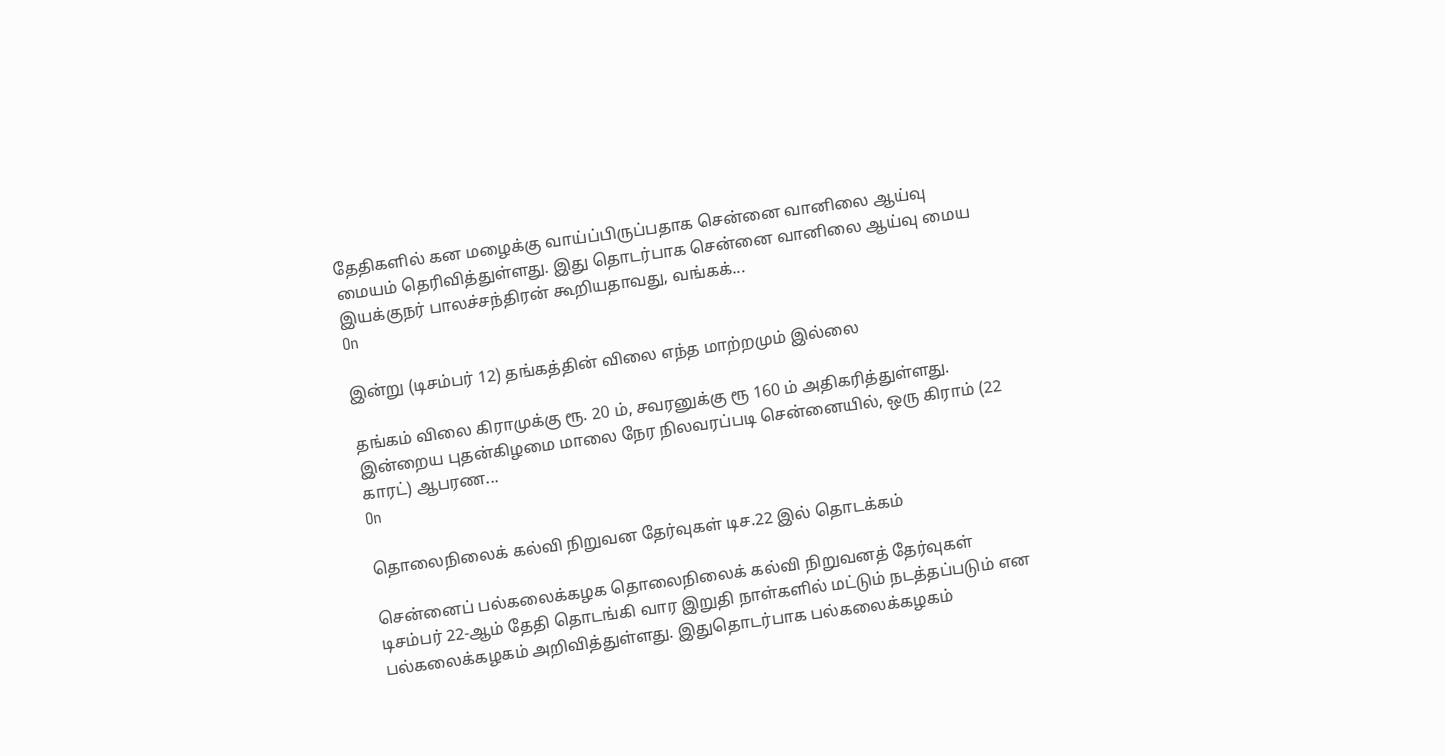தேதிகளில் கன மழைக்கு வாய்ப்பிருப்பதாக சென்னை வானிலை ஆய்வு மையம் தெரிவித்துள்ளது. இது தொடர்பாக சென்னை வானிலை ஆய்வு மைய இயக்குநர் பாலச்சந்திரன் கூறியதாவது, வங்கக்...
On

இன்று (டிசம்பர் 12) தங்கத்தின் விலை எந்த மாற்றமும் இல்லை

தங்கம் விலை கிராமுக்கு ரூ. 20 ம், சவரனுக்கு ரூ 160 ம் அதிகரித்துள்ளது. இன்றைய புதன்கிழமை மாலை நேர நிலவரப்படி சென்னையில், ஒரு கிராம் (22 காரட்) ஆபரண...
On

தொலைநிலைக் கல்வி நிறுவன தேர்வுகள் டிச.22 இல் தொடக்கம்

சென்னைப் பல்கலைக்கழக தொலைநிலைக் கல்வி நிறுவனத் தேர்வுகள் டிசம்பர் 22-ஆம் தேதி தொடங்கி வார இறுதி நாள்களில் மட்டும் நடத்தப்படும் என பல்கலைக்கழகம் அறிவித்துள்ளது. இதுதொடர்பாக பல்கலைக்கழகம்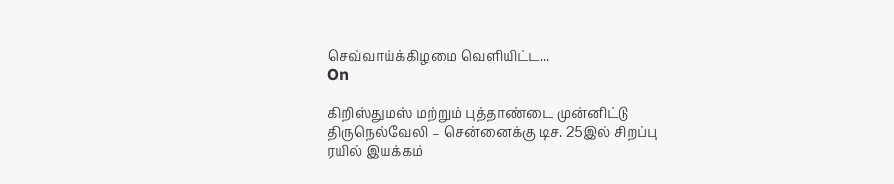செவ்வாய்க்கிழமை வெளியிட்ட...
On

கிறிஸ்துமஸ் மற்றும் புத்தாண்டை முன்னிட்டு திருநெல்வேலி – சென்னைக்கு டிச. 25இல் சிறப்பு ரயில் இயக்கம்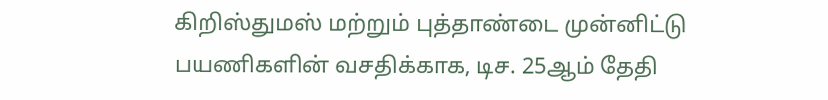கிறிஸ்துமஸ் மற்றும் புத்தாண்டை முன்னிட்டு பயணிகளின் வசதிக்காக, டிச. 25ஆம் தேதி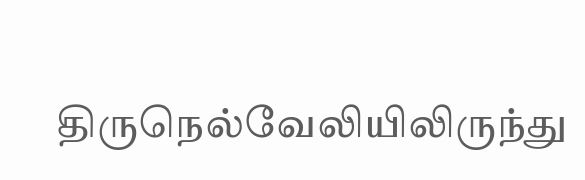திருநெல்வேலியிலிருந்து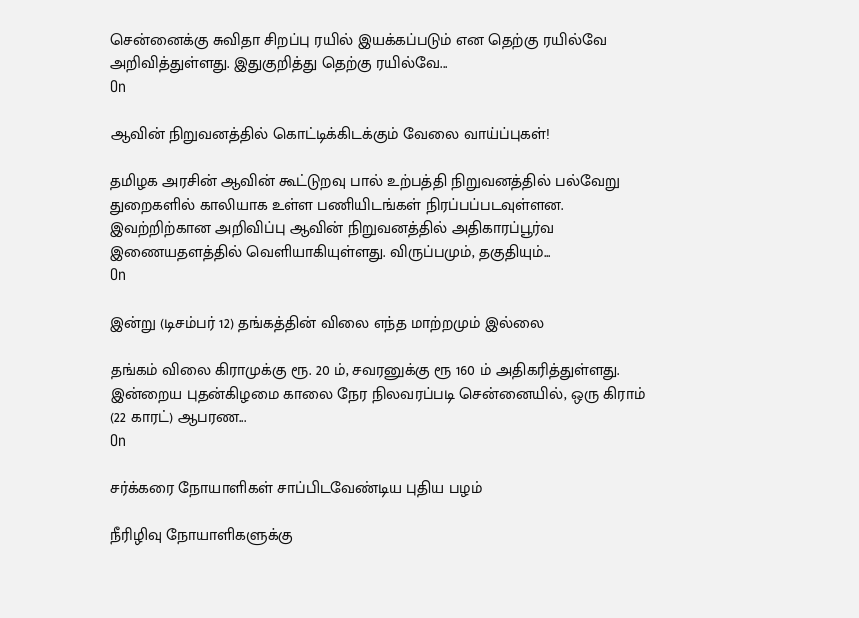சென்னைக்கு சுவிதா சிறப்பு ரயில் இயக்கப்படும் என தெற்கு ரயில்வே அறிவித்துள்ளது. இதுகுறித்து தெற்கு ரயில்வே...
On

ஆவின் நிறுவனத்தில் கொட்டிக்கிடக்கும் வேலை வாய்ப்புகள்!

தமிழக அரசின் ஆவின் கூட்டுறவு பால் உற்பத்தி நிறுவனத்தில் பல்வேறு துறைகளில் காலியாக உள்ள பணியிடங்கள் நிரப்பப்படவுள்ளன. இவற்றிற்கான அறிவிப்பு ஆவின் நிறுவனத்தில் அதிகாரப்பூர்வ இணையதளத்தில் வெளியாகியுள்ளது. விருப்பமும், தகுதியும்...
On

இன்று (டிசம்பர் 12) தங்கத்தின் விலை எந்த மாற்றமும் இல்லை

தங்கம் விலை கிராமுக்கு ரூ. 20 ம், சவரனுக்கு ரூ 160 ம் அதிகரித்துள்ளது. இன்றைய புதன்கிழமை காலை நேர நிலவரப்படி சென்னையில், ஒரு கிராம் (22 காரட்) ஆபரண...
On

சர்க்கரை நோயாளிகள் சாப்பிடவேண்டிய புதிய பழம்

நீரிழிவு நோயாளிகளுக்கு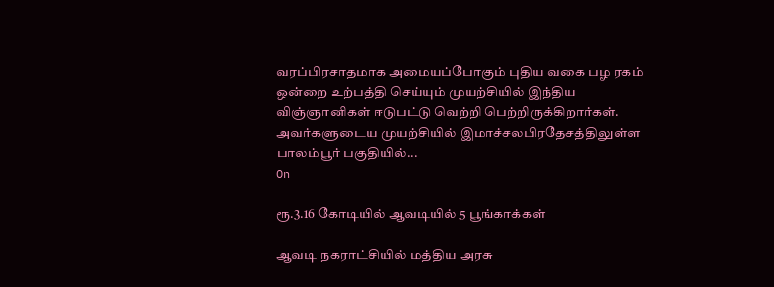வரப்பிரசாதமாக அமையப்போகும் புதிய வகை பழ ரகம் ஒன்றை உற்பத்தி செய்யும் முயற்சியில் இந்திய விஞ்ஞானிகள் ஈடுபட்டு வெற்றி பெற்றிருக்கிறார்கள். அவர்களுடைய முயற்சியில் இமாச்சலபிரதேசத்திலுள்ள பாலம்பூர் பகுதியில்...
On

ரூ.3.16 கோடியில் ஆவடியில் 5 பூங்காக்கள்

ஆவடி நகராட்சியில் மத்திய அரசு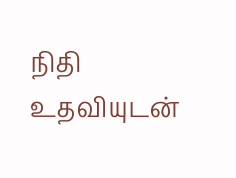நிதி உதவியுடன்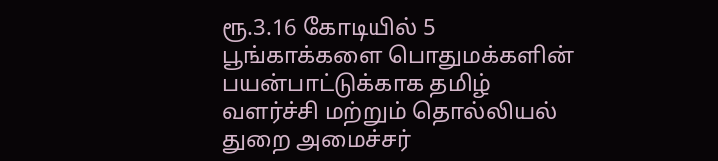ரூ.3.16 கோடியில் 5 பூங்காக்களை பொதுமக்களின் பயன்பாட்டுக்காக தமிழ் வளர்ச்சி மற்றும் தொல்லியல் துறை அமைச்சர்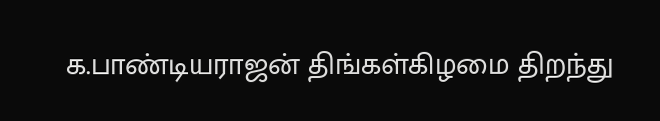க.பாண்டியராஜன் திங்கள்கிழமை திறந்து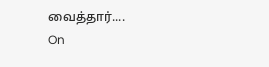வைத்தார்....
On